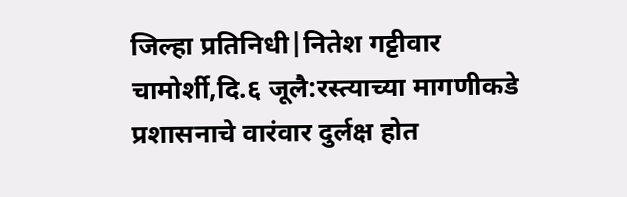जिल्हा प्रतिनिधी|नितेश गट्टीवार
चामोर्शी,दि.६ जूलै:रस्त्याच्या मागणीकडे प्रशासनाचे वारंवार दुर्लक्ष होत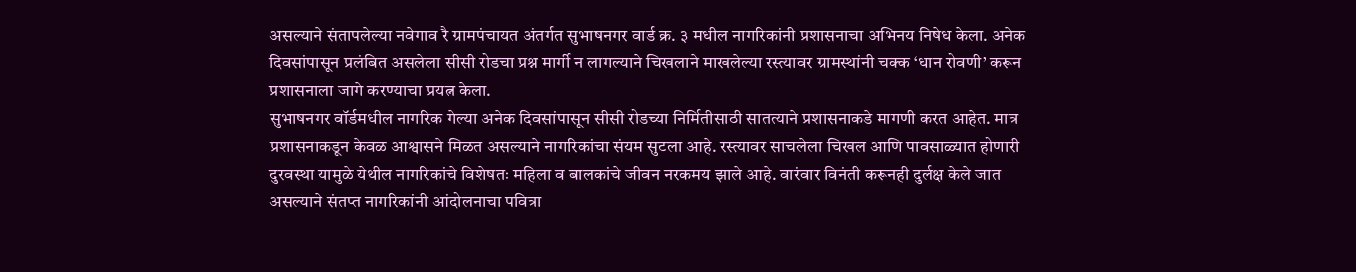असल्याने संतापलेल्या नवेगाव रै ग्रामपंचायत अंतर्गत सुभाषनगर वार्ड क्र. ३ मधील नागरिकांनी प्रशासनाचा अभिनय निषेध केला. अनेक दिवसांपासून प्रलंबित असलेला सीसी रोडचा प्रश्न मार्गी न लागल्याने चिखलाने माखलेल्या रस्त्यावर ग्रामस्थांनी चक्क ‘धान रोवणी’ करून प्रशासनाला जागे करण्याचा प्रयत्न केला.
सुभाषनगर वॉर्डमधील नागरिक गेल्या अनेक दिवसांपासून सीसी रोडच्या निर्मितीसाठी सातत्याने प्रशासनाकडे मागणी करत आहेत. मात्र प्रशासनाकडून केवळ आश्वासने मिळत असल्याने नागरिकांचा संयम सुटला आहे. रस्त्यावर साचलेला चिखल आणि पावसाळ्यात होणारी दुरवस्था यामुळे येथील नागरिकांचे विशेषतः महिला व बालकांचे जीवन नरकमय झाले आहे. वारंवार विनंती करूनही दुर्लक्ष केले जात असल्याने संतप्त नागरिकांनी आंदोलनाचा पवित्रा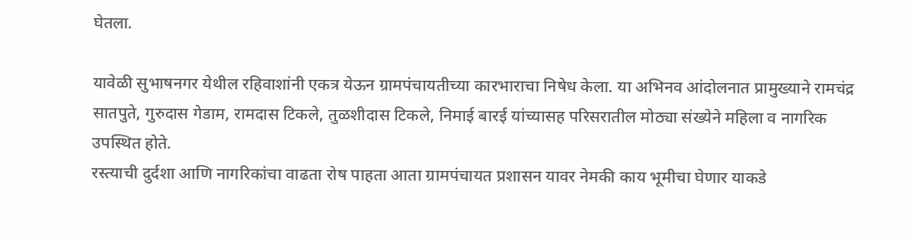घेतला.

यावेळी सुभाषनगर येथील रहिवाशांनी एकत्र येऊन ग्रामपंचायतीच्या कारभाराचा निषेध केला. या अभिनव आंदोलनात प्रामुख्याने रामचंद्र सातपुते, गुरुदास गेडाम, रामदास टिकले, तुळशीदास टिकले, निमाई बारई यांच्यासह परिसरातील मोठ्या संख्येने महिला व नागरिक उपस्थित होते.
रस्त्याची दुर्दशा आणि नागरिकांचा वाढता रोष पाहता आता ग्रामपंचायत प्रशासन यावर नेमकी काय भूमीचा घेणार याकडे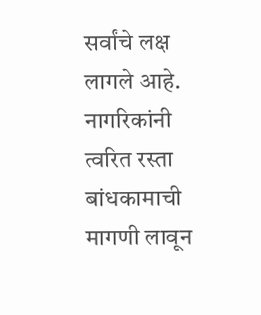सर्वांचे लक्ष लागले आहे. नागरिकांनी त्वरित रस्ता बांधकामाची मागणी लावून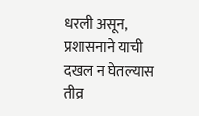धरली असून, प्रशासनाने याची दखल न घेतल्यास तीव्र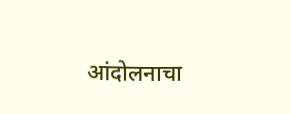आंदोलनाचा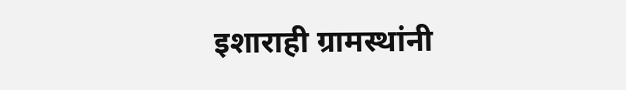इशाराही ग्रामस्थांनी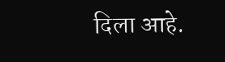दिला आहे.